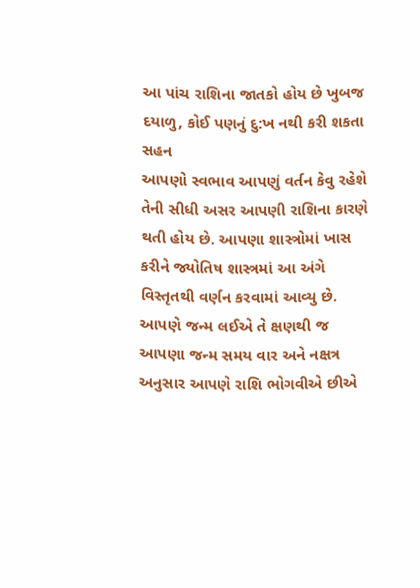આ પાંચ રાશિના જાતકો હોય છે ખુબજ દયાળુ, કોઈ પણનું દુ:ખ નથી કરી શકતા સહન
આપણો સ્વભાવ આપણું વર્તન કેવુ રહેશે તેની સીધી અસર આપણી રાશિના કારણે થતી હોય છે. આપણા શાસ્ત્રોમાં ખાસ કરીને જ્યોતિષ શાસ્ત્રમાં આ અંગે વિસ્તૃતથી વર્ણન કરવામાં આવ્યુ છે. આપણે જન્મ લઈએ તે ક્ષણથી જ આપણા જન્મ સમય વાર અને નક્ષત્ર અનુસાર આપણે રાશિ ભોગવીએ છીએ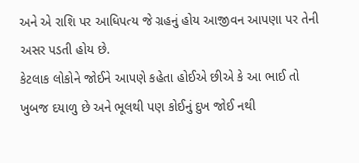અને એ રાશિ પર આધિપત્ય જે ગ્રહનું હોય આજીવન આપણા પર તેની અસર પડતી હોય છે.
કેટલાક લોકોને જોઈને આપણે કહેતા હોઈએ છીએ કે આ ભાઈ તો ખુબજ દયાળુ છે અને ભૂલથી પણ કોઈનું દુખ જોઈ નથી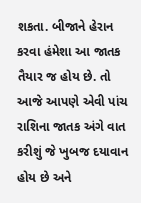શકતા. બીજાને હેરાન કરવા હંમેશા આ જાતક તૈયાર જ હોય છે. તો આજે આપણે એવી પાંચ રાશિના જાતક અંગે વાત કરીશું જે ખુબજ દયાવાન હોય છે અને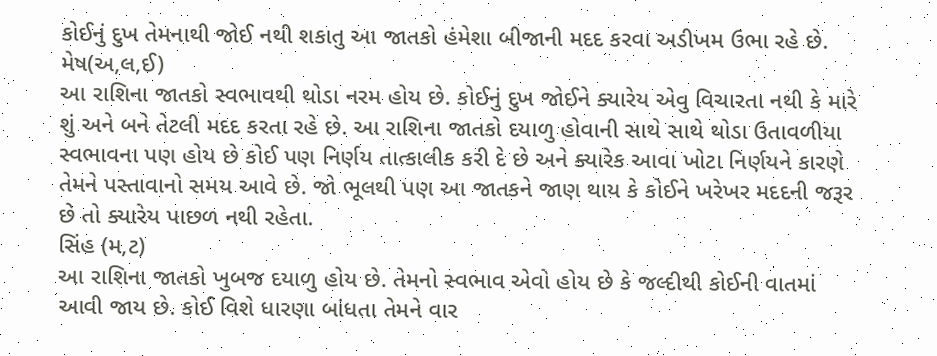કોઈનું દુખ તેમનાથી જોઈ નથી શકાતુ આ જાતકો હંમેશા બીજાની મદદ કરવા અડીખમ ઉભા રહે છે.
મેષ(અ,લ,ઈ)
આ રાશિના જાતકો સ્વભાવથી થોડા નરમ હોય છે. કોઈનું દુખ જોઈને ક્યારેય એવુ વિચારતા નથી કે મારે શું અને બને તેટલી મદદ કરતા રહે છે. આ રાશિના જાતકો દયાળુ હોવાની સાથે સાથે થોડા ઉતાવળીયા સ્વભાવના પણ હોય છે કોઈ પણ નિર્ણય તાત્કાલીક કરી દે છે અને ક્યારેક આવા ખોટા નિર્ણયને કારણે તેમને પસ્તાવાનો સમય આવે છે. જો ભૂલથી પણ આ જાતકને જાણ થાય કે કોઈને ખરેખર મદદની જરૂર છે તો ક્યારેય પાછળ નથી રહેતા.
સિંહ (મ,ટ)
આ રાશિના જાતકો ખુબજ દયાળુ હોય છે. તેમનો સ્વભાવ એવો હોય છે કે જલ્દીથી કોઈની વાતમાં આવી જાય છે. કોઈ વિશે ધારણા બાંધતા તેમને વાર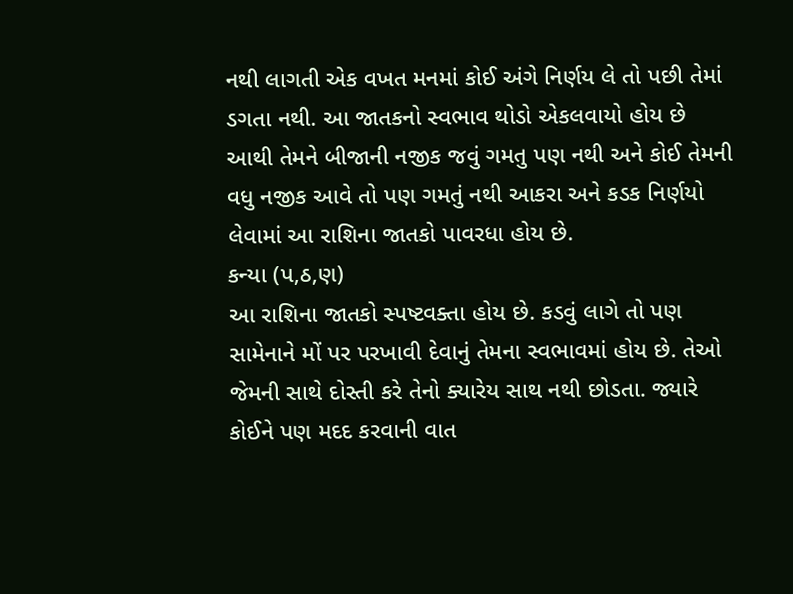નથી લાગતી એક વખત મનમાં કોઈ અંગે નિર્ણય લે તો પછી તેમાં ડગતા નથી. આ જાતકનો સ્વભાવ થોડો એકલવાયો હોય છે આથી તેમને બીજાની નજીક જવું ગમતુ પણ નથી અને કોઈ તેમની વધુ નજીક આવે તો પણ ગમતું નથી આકરા અને કડક નિર્ણયો લેવામાં આ રાશિના જાતકો પાવરધા હોય છે.
કન્યા (પ,ઠ,ણ)
આ રાશિના જાતકો સ્પષ્ટવક્તા હોય છે. કડવું લાગે તો પણ સામેનાને મોં પર પરખાવી દેવાનું તેમના સ્વભાવમાં હોય છે. તેઓ જેમની સાથે દોસ્તી કરે તેનો ક્યારેય સાથ નથી છોડતા. જ્યારે કોઈને પણ મદદ કરવાની વાત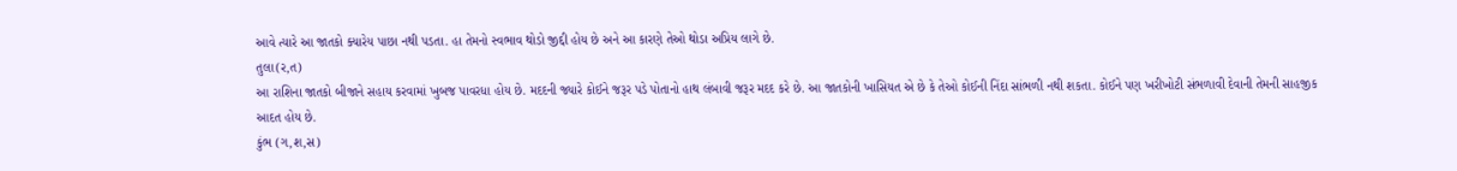આવે ત્યારે આ જાતકો ક્યારેય પાછા નથી પડતા. હા તેમનો સ્વભાવ થોડો જીદ્દી હોય છે અને આ કારણે તેઓ થોડા અપ્રિય લાગે છે.
તુલા(ર,ત)
આ રાશિના જાતકો બીજાને સહાય કરવામાં ખુબજ પાવરધા હોય છે. મદદની જ્યારે કોઈને જરૂર પડે પોતાનો હાથ લંબાવી જરૂર મદદ કરે છે. આ જાતકોની ખાસિયત એ છે કે તેઓ કોઈની નિંદા સાંભળી નથી શકતા. કોઈને પણ ખરીખોટી સંભળાવી દેવાની તેમની સાહજીક આદત હોય છે.
કુંભ (ગ,શ,સ)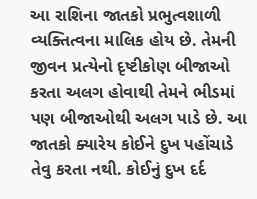આ રાશિના જાતકો પ્રભુત્વશાળી વ્યક્તિત્વના માલિક હોય છે. તેમની જીવન પ્રત્યેનો દૃષ્ટીકોણ બીજાઓ કરતા અલગ હોવાથી તેમને ભીડમાં પણ બીજાઓથી અલગ પાડે છે. આ જાતકો ક્યારેય કોઈને દુખ પહોંચાડે તેવુ કરતા નથી. કોઈનું દુખ દર્દ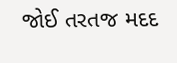જોઈ તરતજ મદદ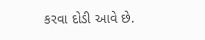કરવા દોડી આવે છે.